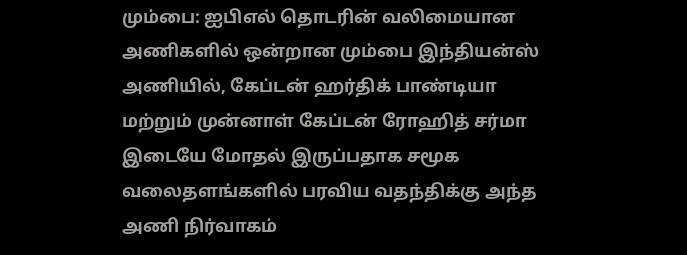மும்பை: ஐபிஎல் தொடரின் வலிமையான அணிகளில் ஒன்றான மும்பை இந்தியன்ஸ் அணியில், கேப்டன் ஹர்திக் பாண்டியா மற்றும் முன்னாள் கேப்டன் ரோஹித் சர்மா இடையே மோதல் இருப்பதாக சமூக வலைதளங்களில் பரவிய வதந்திக்கு அந்த அணி நிர்வாகம்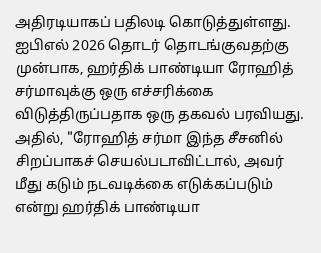அதிரடியாகப் பதிலடி கொடுத்துள்ளது. ஐபிஎல் 2026 தொடர் தொடங்குவதற்கு முன்பாக, ஹர்திக் பாண்டியா ரோஹித் சர்மாவுக்கு ஒரு எச்சரிக்கை விடுத்திருப்பதாக ஒரு தகவல் பரவியது.
அதில், "ரோஹித் சர்மா இந்த சீசனில் சிறப்பாகச் செயல்படாவிட்டால், அவர் மீது கடும் நடவடிக்கை எடுக்கப்படும் என்று ஹர்திக் பாண்டியா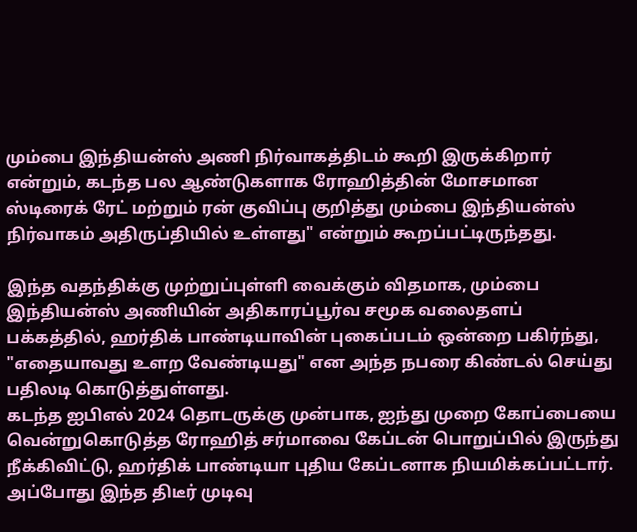மும்பை இந்தியன்ஸ் அணி நிர்வாகத்திடம் கூறி இருக்கிறார் என்றும், கடந்த பல ஆண்டுகளாக ரோஹித்தின் மோசமான ஸ்டிரைக் ரேட் மற்றும் ரன் குவிப்பு குறித்து மும்பை இந்தியன்ஸ் நிர்வாகம் அதிருப்தியில் உள்ளது" என்றும் கூறப்பட்டிருந்தது.

இந்த வதந்திக்கு முற்றுப்புள்ளி வைக்கும் விதமாக, மும்பை இந்தியன்ஸ் அணியின் அதிகாரப்பூர்வ சமூக வலைதளப் பக்கத்தில், ஹர்திக் பாண்டியாவின் புகைப்படம் ஒன்றை பகிர்ந்து, "எதையாவது உளற வேண்டியது" என அந்த நபரை கிண்டல் செய்து பதிலடி கொடுத்துள்ளது.
கடந்த ஐபிஎல் 2024 தொடருக்கு முன்பாக, ஐந்து முறை கோப்பையை வென்றுகொடுத்த ரோஹித் சர்மாவை கேப்டன் பொறுப்பில் இருந்து நீக்கிவிட்டு, ஹர்திக் பாண்டியா புதிய கேப்டனாக நியமிக்கப்பட்டார். அப்போது இந்த திடீர் முடிவு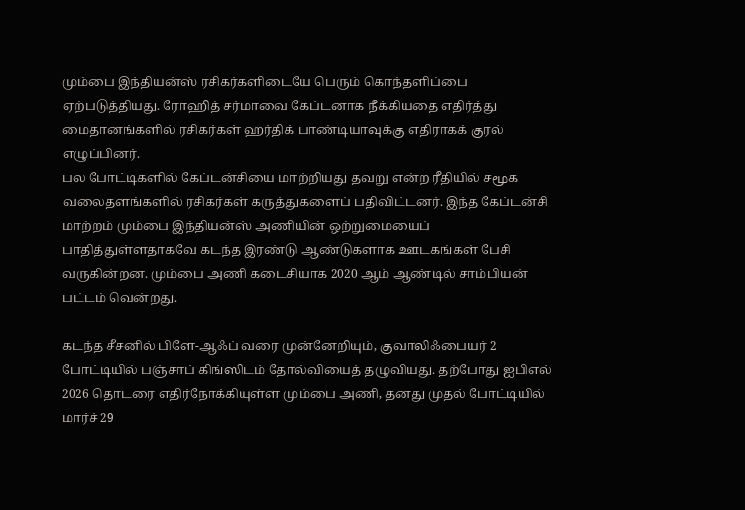மும்பை இந்தியன்ஸ் ரசிகர்களிடையே பெரும் கொந்தளிப்பை ஏற்படுத்தியது. ரோஹித் சர்மாவை கேப்டனாக நீக்கியதை எதிர்த்து மைதானங்களில் ரசிகர்கள் ஹர்திக் பாண்டியாவுக்கு எதிராகக் குரல் எழுப்பினர்.
பல போட்டிகளில் கேப்டன்சியை மாற்றியது தவறு என்ற ரீதியில் சமூக வலைதளங்களில் ரசிகர்கள் கருத்துகளைப் பதிவிட்டனர். இந்த கேப்டன்சி மாற்றம் மும்பை இந்தியன்ஸ் அணியின் ஒற்றுமையைப் பாதித்துள்ளதாகவே கடந்த இரண்டு ஆண்டுகளாக ஊடகங்கள் பேசி வருகின்றன. மும்பை அணி கடைசியாக 2020 ஆம் ஆண்டில் சாம்பியன் பட்டம் வென்றது.

கடந்த சீசனில் பிளே-ஆஃப் வரை முன்னேறியும், குவாலிஃபையர் 2 போட்டியில் பஞ்சாப் கிங்ஸிடம் தோல்வியைத் தழுவியது. தற்போது ஐபிஎல் 2026 தொடரை எதிர்நோக்கியுள்ள மும்பை அணி, தனது முதல் போட்டியில் மார்ச் 29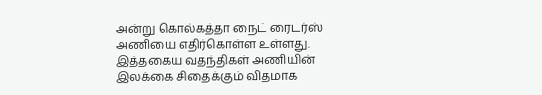அன்று கொல்கத்தா நைட் ரைடர்ஸ் அணியை எதிர்கொள்ள உள்ளது. இத்தகைய வதந்திகள் அணியின் இலக்கை சிதைக்கும் விதமாக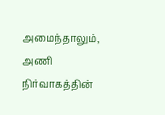அமைந்தாலும், அணி நிர்வாகத்தின்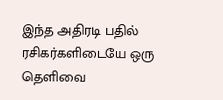இந்த அதிரடி பதில் ரசிகர்களிடையே ஒரு தெளிவை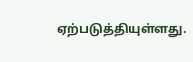ஏற்படுத்தியுள்ளது.